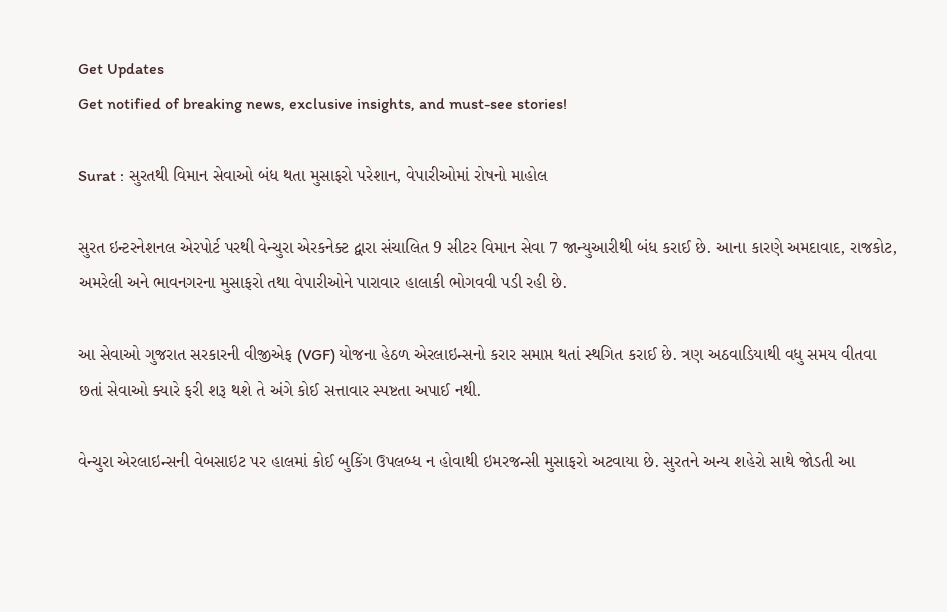Get Updates
Get notified of breaking news, exclusive insights, and must-see stories!

Surat : સુરતથી વિમાન સેવાઓ બંધ થતા મુસાફરો પરેશાન, વેપારીઓમાં રોષનો માહોલ

સુરત ઇન્ટરનેશનલ એરપોર્ટ પરથી વેન્ચુરા એરકનેક્ટ દ્વારા સંચાલિત 9 સીટર વિમાન સેવા 7 જાન્યુઆરીથી બંધ કરાઈ છે. આના કારણે અમદાવાદ, રાજકોટ, અમરેલી અને ભાવનગરના મુસાફરો તથા વેપારીઓને પારાવાર હાલાકી ભોગવવી પડી રહી છે.

આ સેવાઓ ગુજરાત સરકારની વીજીએફ (VGF) યોજના હેઠળ એરલાઇન્સનો કરાર સમાપ્ત થતાં સ્થગિત કરાઈ છે. ત્રણ અઠવાડિયાથી વધુ સમય વીતવા છતાં સેવાઓ ક્યારે ફરી શરૂ થશે તે અંગે કોઈ સત્તાવાર સ્પષ્ટતા અપાઈ નથી.

વેન્ચુરા એરલાઇન્સની વેબસાઇટ પર હાલમાં કોઈ બુકિંગ ઉપલબ્ધ ન હોવાથી ઇમરજન્સી મુસાફરો અટવાયા છે. સુરતને અન્ય શહેરો સાથે જોડતી આ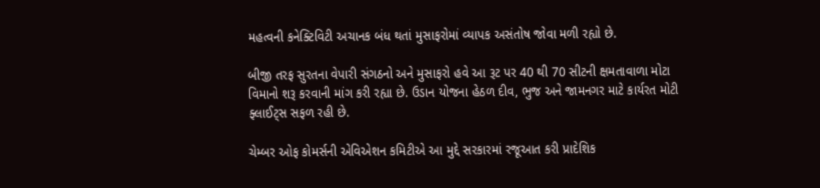મહત્વની કનેક્ટિવિટી અચાનક બંધ થતાં મુસાફરોમાં વ્યાપક અસંતોષ જોવા મળી રહ્યો છે.

બીજી તરફ સુરતના વેપારી સંગઠનો અને મુસાફરો હવે આ રૂટ પર 40 થી 70 સીટની ક્ષમતાવાળા મોટા વિમાનો શરૂ કરવાની માંગ કરી રહ્યા છે. ઉડાન યોજના હેઠળ દીવ, ભુજ અને જામનગર માટે કાર્યરત મોટી ફ્લાઈટ્સ સફળ રહી છે.

ચેમ્બર ઓફ કોમર્સની એવિએશન કમિટીએ આ મુદ્દે સરકારમાં રજૂઆત કરી પ્રાદેશિક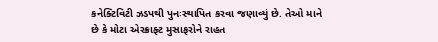કનેક્ટિવિટી ઝડપથી પુનઃસ્થાપિત કરવા જણાવ્યું છે. તેઓ માને છે કે મોટા એરક્રાફ્ટ મુસાફરોને રાહત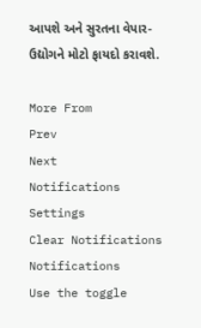આપશે અને સુરતના વેપાર-ઉદ્યોગને મોટો ફાયદો કરાવશે.

More From
Prev
Next
Notifications
Settings
Clear Notifications
Notifications
Use the toggle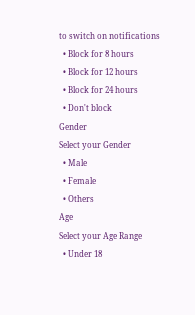to switch on notifications
  • Block for 8 hours
  • Block for 12 hours
  • Block for 24 hours
  • Don't block
Gender
Select your Gender
  • Male
  • Female
  • Others
Age
Select your Age Range
  • Under 18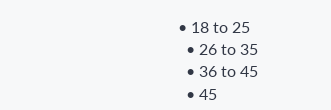• 18 to 25
  • 26 to 35
  • 36 to 45
  • 45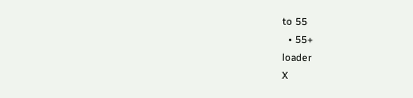to 55
  • 55+
loader
X